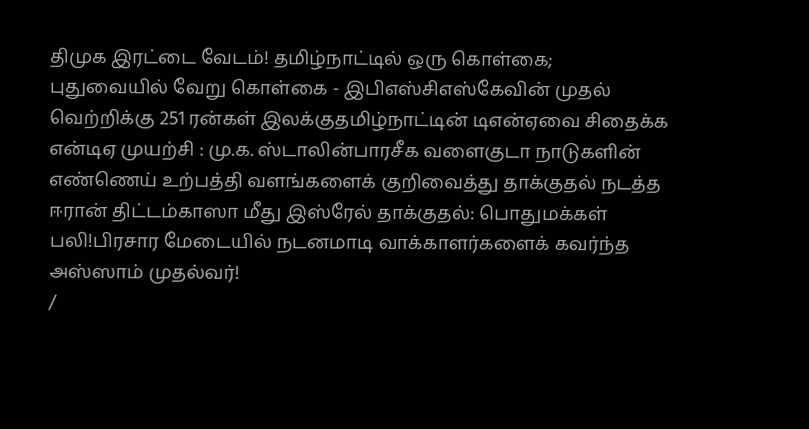திமுக இரட்டை வேடம்! தமிழ்நாட்டில் ஒரு கொள்கை; புதுவையில் வேறு கொள்கை - இபிஎஸ்சிஎஸ்கேவின் முதல் வெற்றிக்கு 251 ரன்கள் இலக்குதமிழ்நாட்டின் டிஎன்ஏவை சிதைக்க என்டிஏ முயற்சி : மு.க. ஸ்டாலின்பாரசீக வளைகுடா நாடுகளின் எண்ணெய் உற்பத்தி வளங்களைக் குறிவைத்து தாக்குதல் நடத்த ஈரான் திட்டம்காஸா மீது இஸ்ரேல் தாக்குதல்: பொதுமக்கள் பலி!பிரசார மேடையில் நடனமாடி வாக்காளர்களைக் கவர்ந்த அஸ்ஸாம் முதல்வர்!
/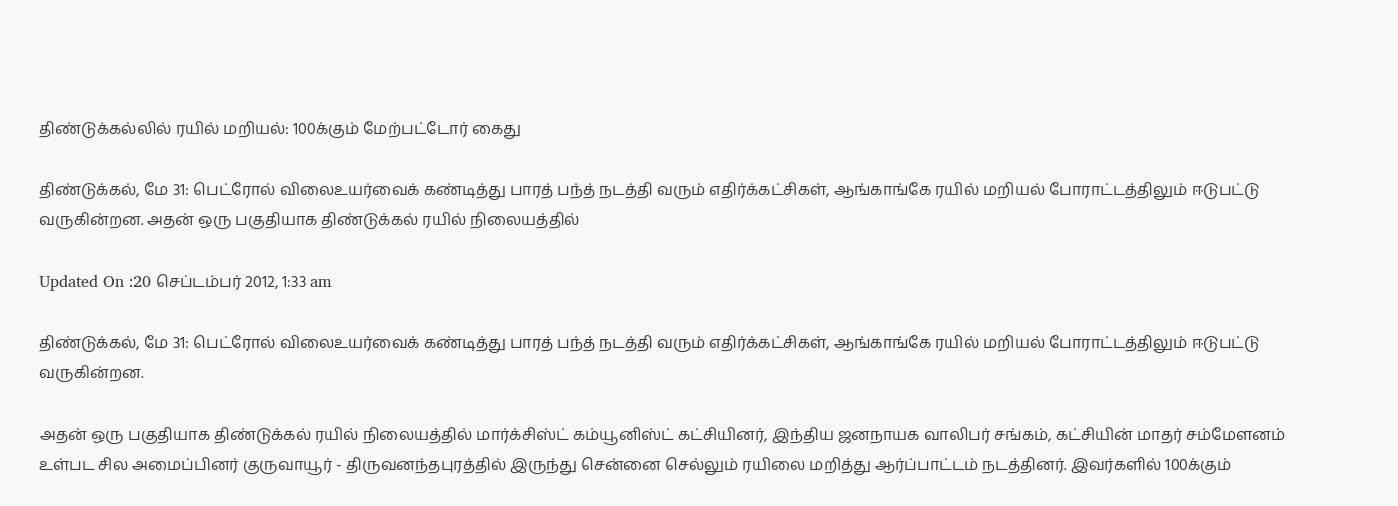திண்டுக்கல்லில் ரயில் மறியல்: 100க்கும் மேற்பட்டோர் கைது

திண்டுக்கல், மே 31: பெட்ரோல் விலைஉயர்வைக் கண்டித்து பாரத் பந்த் நடத்தி வரும் எதிர்க்கட்சிகள், ஆங்காங்கே ரயில் மறியல் போராட்டத்திலும் ஈடுபட்டு வருகின்றன. அதன் ஒரு பகுதியாக திண்டுக்கல் ரயில் நிலையத்தில்

Updated On :20 செப்டம்பர் 2012, 1:33 am

திண்டுக்கல், மே 31: பெட்ரோல் விலைஉயர்வைக் கண்டித்து பாரத் பந்த் நடத்தி வரும் எதிர்க்கட்சிகள், ஆங்காங்கே ரயில் மறியல் போராட்டத்திலும் ஈடுபட்டு வருகின்றன.

அதன் ஒரு பகுதியாக திண்டுக்கல் ரயில் நிலையத்தில் மார்க்சிஸ்ட் கம்யூனிஸ்ட் கட்சியினர், இந்திய ஜனநாயக வாலிபர் சங்கம், கட்சியின் மாதர் சம்மேளனம் உள்பட சில அமைப்பினர் குருவாயூர் - திருவனந்தபுரத்தில் இருந்து சென்னை செல்லும் ரயிலை மறித்து ஆர்ப்பாட்டம் நடத்தினர். இவர்களில் 100க்கும்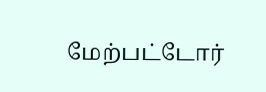மேற்பட்டோர்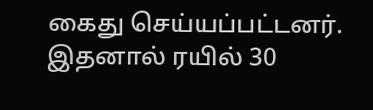கைது செய்யப்பட்டனர். இதனால் ரயில் 30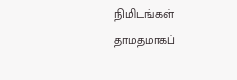நிமிடங்கள் தாமதமாகப்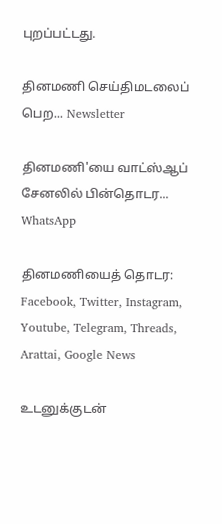புறப்பட்டது.

தினமணி செய்திமடலைப் பெற... Newsletter

தினமணி'யை வாட்ஸ்ஆப் சேனலில் பின்தொடர... WhatsApp

தினமணியைத் தொடர: Facebook, Twitter, Instagram, Youtube, Telegram, Threads, Arattai, Google News

உடனுக்குடன்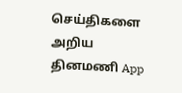செய்திகளை அறிய தினமணி App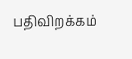பதிவிறக்கம்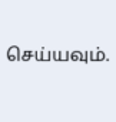செய்யவும்.